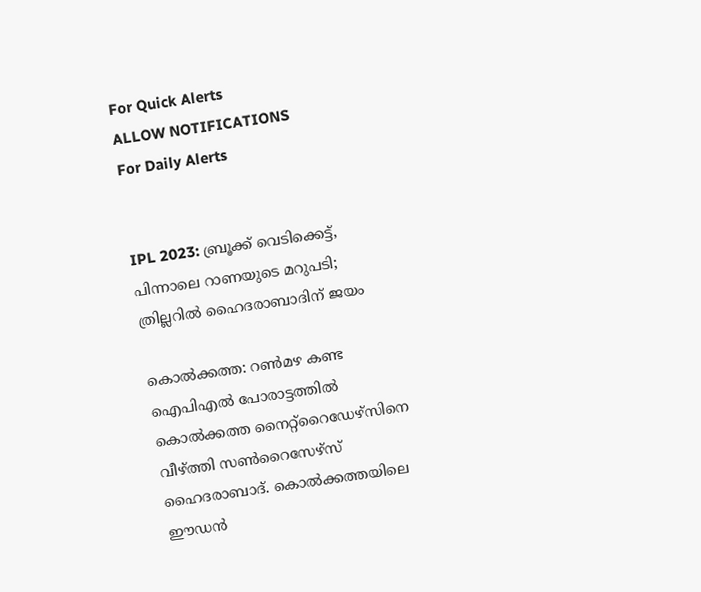For Quick Alerts
ALLOW NOTIFICATIONS
For Daily Alerts


IPL 2023: ബ്രൂക്ക് വെടിക്കെട്ട്, പിന്നാലെ റാണയുടെ മറുപടി; ത്രില്ലറില്‍ ഹൈദരാബാദിന് ജയം

കൊല്‍ക്കത്ത: റണ്‍മഴ കണ്ട ഐപിഎല്‍ പോരാട്ടത്തില്‍ കൊല്‍ക്കത്ത നൈറ്റ്‌റൈഡേഴ്‌സിനെ വീഴ്ത്തി സണ്‍റൈസേഴ്‌സ് ഹൈദരാബാദ്. കൊല്‍ക്കത്തയിലെ ഈഡന്‍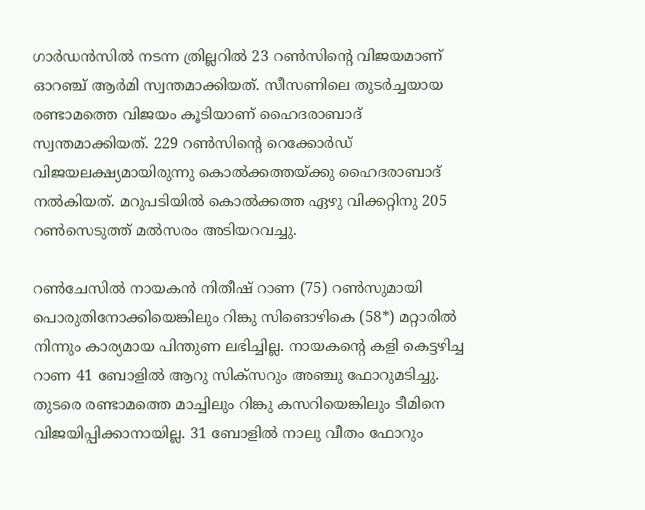ഗാര്‍ഡന്‍സില്‍ നടന്ന ത്രില്ലറില്‍ 23 റണ്‍സിന്റെ വിജയമാണ് ഓറഞ്ച് ആര്‍മി സ്വന്തമാക്കിയത്. സീസണിലെ തുടര്‍ച്ചയായ രണ്ടാമത്തെ വിജയം കൂടിയാണ് ഹൈദരാബാദ് സ്വന്തമാക്കിയത്. 229 റണ്‍സിന്റെ റെക്കോര്‍ഡ് വിജയലക്ഷ്യമായിരുന്നു കൊല്‍ക്കത്തയ്ക്കു ഹൈദരാബാദ് നല്‍കിയത്. മറുപടിയില്‍ കൊല്‍ക്കത്ത ഏഴു വിക്കറ്റിനു 205 റണ്‍സെടുത്ത് മല്‍സരം അടിയറവച്ചു.

റണ്‍ചേസില്‍ നായകന്‍ നിതീഷ് റാണ (75) റണ്‍സുമായി പൊരുതിനോക്കിയെങ്കിലും റിങ്കു സിങൊഴികെ (58*) മറ്റാരില്‍ നിന്നും കാര്യമായ പിന്തുണ ലഭിച്ചില്ല. നായകന്റെ കളി കെട്ടഴിച്ച റാണ 41 ബോളില്‍ ആറു സിക്‌സറും അഞ്ചു ഫോറുമടിച്ചു. തുടരെ രണ്ടാമത്തെ മാച്ചിലും റിങ്കു കസറിയെങ്കിലും ടീമിനെ വിജയിപ്പിക്കാനായില്ല. 31 ബോളില്‍ നാലു വീതം ഫോറും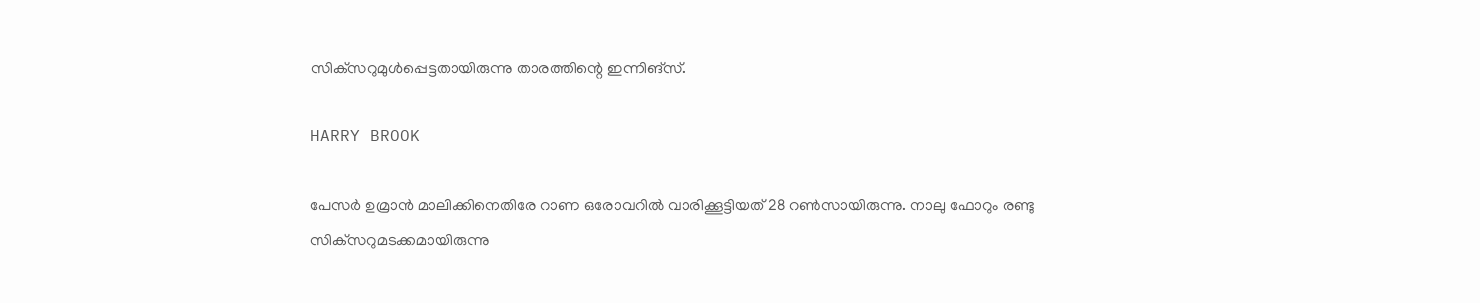സിക്‌സറുമുള്‍പ്പെട്ടതായിരുന്നു താരത്തിന്റെ ഇന്നിങ്‌സ്.

HARRY BROOK

പേസര്‍ ഉമ്രാന്‍ മാലിക്കിനെതിരേ റാണ ഒരോവറില്‍ വാരിക്കൂട്ടിയത് 28 റണ്‍സായിരുന്നു. നാലു ഫോറും രണ്ടു സിക്‌സറുമടക്കമായിരുന്നു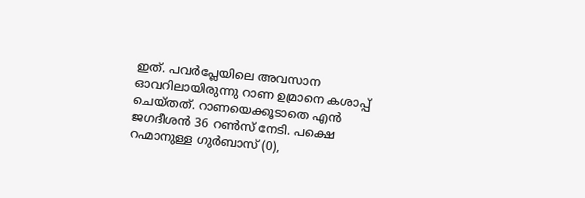ഇത്. പവര്‍പ്ലേയിലെ അവസാന ഓവറിലായിരുന്നു റാണ ഉമ്രാനെ കശാപ്പ് ചെയ്തത്. റാണയെക്കൂടാതെ എന്‍ ജഗദീശന്‍ 36 റണ്‍സ് നേടി. പക്ഷെ റഹ്മാനുള്ള ഗുര്‍ബാസ് (0),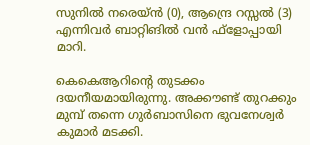സുനില്‍ നരെയ്ന്‍ (0), ആന്ദ്രെ റസ്സല്‍ (3) എന്നിവര്‍ ബാറ്റിങില്‍ വന്‍ ഫ്‌ളോപ്പായി മാറി.

കെകെആറിന്റെ തുടക്കം ദയനീയമായിരുന്നു. അക്കൗണ്ട് തുറക്കും മുമ്പ് തന്നെ ഗുര്‍ബാസിനെ ഭുവനേശ്വര്‍ കുമാര്‍ മടക്കി.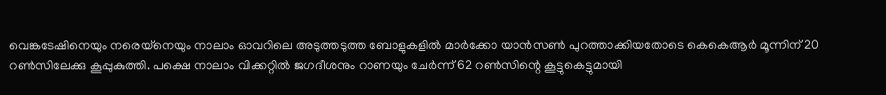വെങ്കടേഷിനെയും നരെയ്‌നെയും നാലാം ഓവറിലെ അടുത്തടുത്ത ബോളുകളില്‍ മാര്‍ക്കോ യാന്‍സണ്‍ പുറത്താക്കിയതോടെ കെകെആര്‍ മൂന്നിന് 20 റണ്‍സിലേക്കു കൂപ്പുകുത്തി. പക്ഷെ നാലാം വിക്കറ്റില്‍ ജഗദീശനും റാണയും ചേര്‍ന്ന് 62 റണ്‍സിന്റെ കൂട്ടുകെട്ടുമായി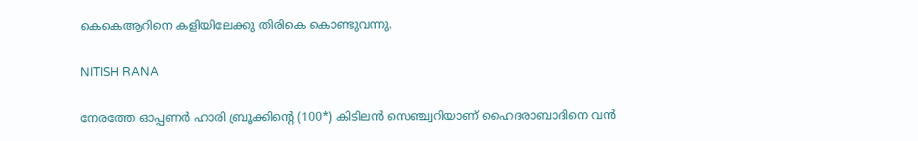കെകെആറിനെ കളിയിലേക്കു തിരികെ കൊണ്ടുവന്നു.

NITISH RANA

നേരത്തേ ഓപ്പണര്‍ ഹാരി ബ്രൂക്കിന്റെ (100*) കിടിലന്‍ സെഞ്ച്വറിയാണ് ഹൈദരാബാദിനെ വന്‍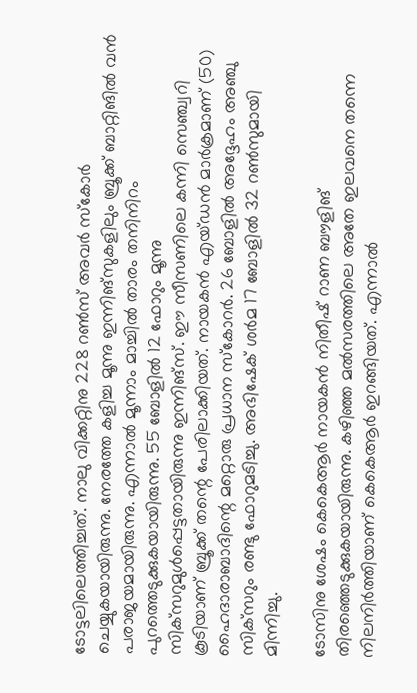ടോട്ടലിലെത്തിച്ചത്. നാലു വിക്കറ്റിനു 228 റണ്‍സ് അവര്‍ സ്‌കോര്‍ ചെയ്യുകയായിരുന്നു. നേരത്തേ കളിച്ച മൂന്നു ഇന്നിങ്‌സുകളിലും ബ്രൂക്ക് ബാറ്റിങില്‍ വന്‍ പരാജയമായിരുന്നു. എന്നാല്‍ മൂന്നാം മാച്ചില്‍ താരം തനിനിറം പുറത്തെടുക്കുകയായിരുന്നു. 55 ബോളില്‍ 12 ഫോറും മൂന്നു സിക്‌സറുമുള്‍പ്പെട്ടതായിരുന്നു ഇന്നിങ്‌സ്. ഈ സീസണിലെ കന്നി സെഞ്ച്വറി കൂടിയാണ് ബ്രൂക്ക് തന്റെ പേരിലാക്കിയത്. നായകന്‍ എയ്ഡന്‍ മാര്‍ക്രമാണ് (50) ഹൈദാരാബാദിന്റെ മറ്റൊരു പ്രധാന സ്‌കോറര്‍. 26 ബോളില്‍ അദ്ദേഹം അഞ്ചു സിക്‌സറും രണ്ടു ഫോറുമടിച്ചു. അഭിഷേക് ശര്‍മ 17 ബോളില്‍ 32 റണ്‍സുമായി മിന്നിച്ചു.

ടോസിനു ശേഷം കെകെആര്‍ നായകന്‍ നിതീഷ് റാണ ബൗളിങ് തിരഞ്ഞെടുക്കുകയായിരുന്നു. കഴിഞ്ഞ മല്‍സരത്തിലെ അതേ ഇലവനെ തന്നെ നിലനിര്‍ത്തിയാണ് കെകെആര്‍ ഇറങ്ങിയത്. എന്നാല്‍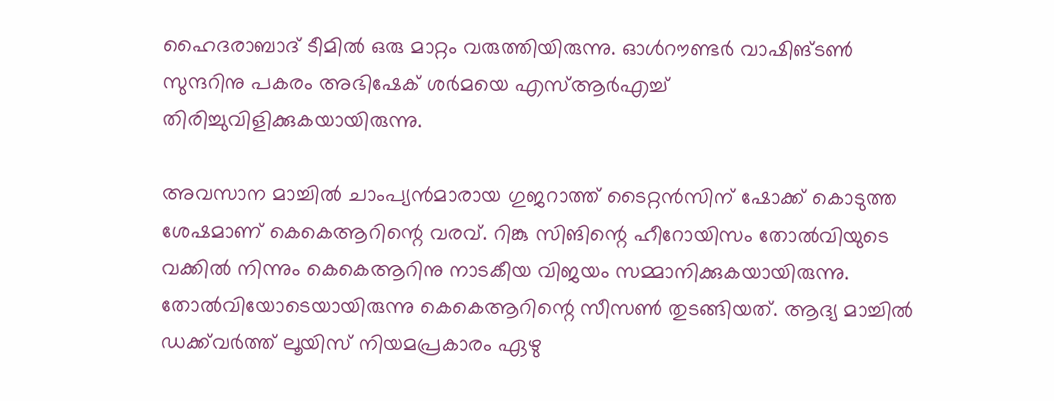ഹൈദരാബാദ് ടീമില്‍ ഒരു മാറ്റം വരുത്തിയിരുന്നു. ഓള്‍റൗണ്ടര്‍ വാഷിങ്ടണ്‍ സുന്ദറിനു പകരം അഭിഷേക് ശര്‍മയെ എസ്ആര്‍എച്ച് തിരിച്ചുവിളിക്കുകയായിരുന്നു.

അവസാന മാച്ചില്‍ ചാംപ്യന്‍മാരായ ഗുജറാത്ത് ടൈറ്റന്‍സിന് ഷോക്ക് കൊടുത്ത ശേഷമാണ് കെകെആറിന്റെ വരവ്. റിങ്കു സിങിന്റെ ഹീറോയിസം തോല്‍വിയുടെ വക്കില്‍ നിന്നും കെകെആറിനു നാടകീയ വിജയം സമ്മാനിക്കുകയായിരുന്നു. തോല്‍വിയോടെയായിരുന്നു കെകെആറിന്റെ സീസണ്‍ തുടങ്ങിയത്. ആദ്യ മാച്ചില്‍ ഡക്ക്‌വര്‍ത്ത് ലൂയിസ് നിയമപ്രകാരം ഏഴു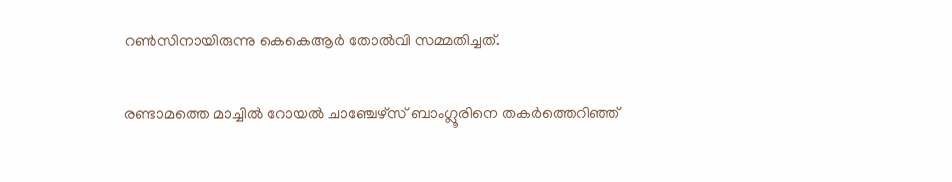റണ്‍സിനായിരുന്നു കെകെആര്‍ തോല്‍വി സമ്മതിച്ചത്.

രണ്ടാമത്തെ മാച്ചില്‍ റോയല്‍ ചാഞ്ചേഴ്‌സ് ബാംഗ്ലൂരിനെ തകര്‍ത്തെറിഞ്ഞ്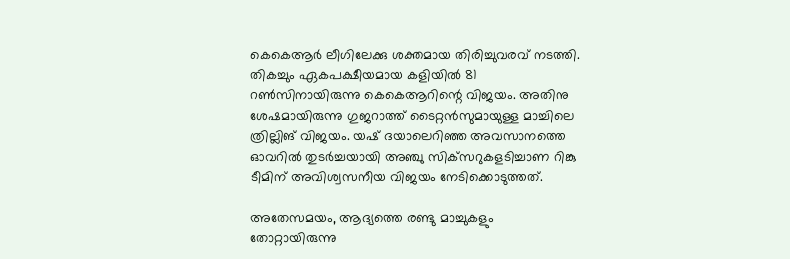കെകെആര്‍ ലീഗിലേക്കു ശക്തമായ തിരിച്ചുവരവ് നടത്തി. തികച്ചും ഏകപക്ഷീയമായ കളിയില്‍ 81 റണ്‍സിനായിരുന്നു കെകെആറിന്റെ വിജയം. അതിനു ശേഷമായിരുന്നു ഗുജറാത്ത് ടൈറ്റന്‍സുമായുള്ള മാച്ചിലെ ത്രില്ലിങ് വിജയം. യഷ് ദയാലെറിഞ്ഞ അവസാനത്തെ ഓവറില്‍ തുടര്‍ച്ചയായി അഞ്ചു സിക്‌സറുകളടിച്ചാണ റിങ്കു ടീമിന് അവിശ്വസനീയ വിജയം നേടിക്കൊടുത്തത്.

അതേസമയം, ആദ്യത്തെ രണ്ടു മാച്ചുകളും തോറ്റായിരുന്നു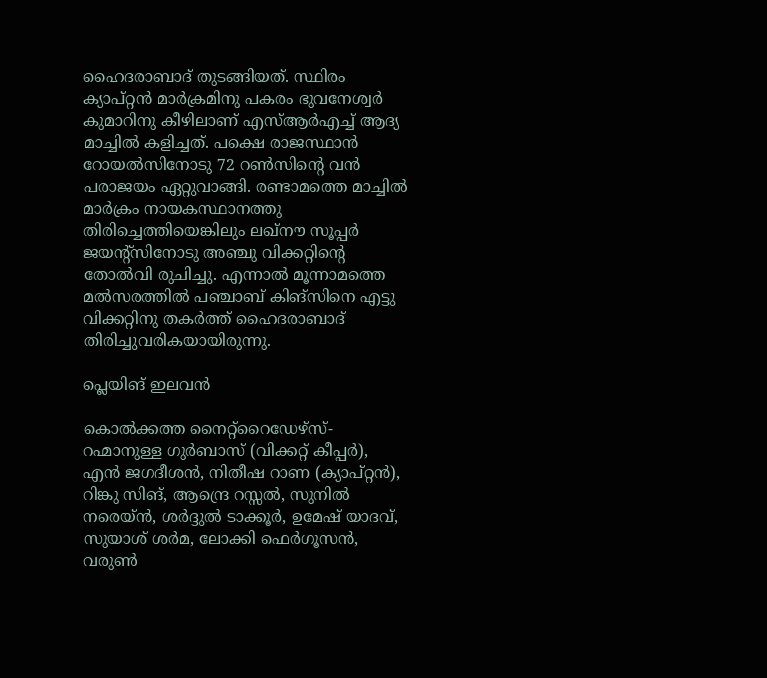ഹൈദരാബാദ് തുടങ്ങിയത്. സ്ഥിരം ക്യാപ്റ്റന്‍ മാര്‍ക്രമിനു പകരം ഭുവനേശ്വര്‍ കുമാറിനു കീഴിലാണ് എസ്ആര്‍എച്ച് ആദ്യ മാച്ചില്‍ കളിച്ചത്. പക്ഷെ രാജസ്ഥാന്‍ റോയല്‍സിനോടു 72 റണ്‍സിന്റെ വന്‍ പരാജയം ഏറ്റുവാങ്ങി. രണ്ടാമത്തെ മാച്ചില്‍ മാര്‍ക്രം നായകസ്ഥാനത്തു തിരിച്ചെത്തിയെങ്കിലും ലഖ്‌നൗ സൂപ്പര്‍ ജയന്റ്‌സിനോടു അഞ്ചു വിക്കറ്റിന്റെ തോല്‍വി രുചിച്ചു. എന്നാല്‍ മൂന്നാമത്തെ മല്‍സരത്തില്‍ പഞ്ചാബ് കിങ്‌സിനെ എട്ടു വിക്കറ്റിനു തകര്‍ത്ത് ഹൈദരാബാദ് തിരിച്ചുവരികയായിരുന്നു.

പ്ലെയിങ് ഇലവന്‍

കൊല്‍ക്കത്ത നൈറ്റ്‌റൈഡേഴ്‌സ്- റഹ്മാനുള്ള ഗുര്‍ബാസ് (വിക്കറ്റ് കീപ്പര്‍), എന്‍ ജഗദീശന്‍, നിതീഷ റാണ (ക്യാപ്റ്റന്‍), റിങ്കു സിങ്, ആന്ദ്രെ റസ്സല്‍, സുനില്‍ നരെയ്ന്‍, ശര്‍ദ്ദുല്‍ ടാക്കൂര്‍, ഉമേഷ് യാദവ്, സുയാശ് ശര്‍മ, ലോക്കി ഫെര്‍ഗൂസന്‍, വരുണ്‍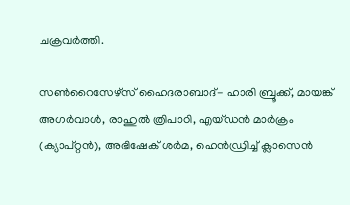ചക്രവര്‍ത്തി.

സണ്‍റൈസേഴ്‌സ് ഹൈദരാബാദ്- ഹാരി ബ്രൂക്ക്, മായങ്ക് അഗര്‍വാള്‍, രാഹുല്‍ ത്രിപാഠി, എയ്ഡന്‍ മാര്‍ക്രം (ക്യാപ്റ്റന്‍), അഭിഷേക് ശര്‍മ, ഹെന്‍ഡ്രിച്ച് ക്ലാസെന്‍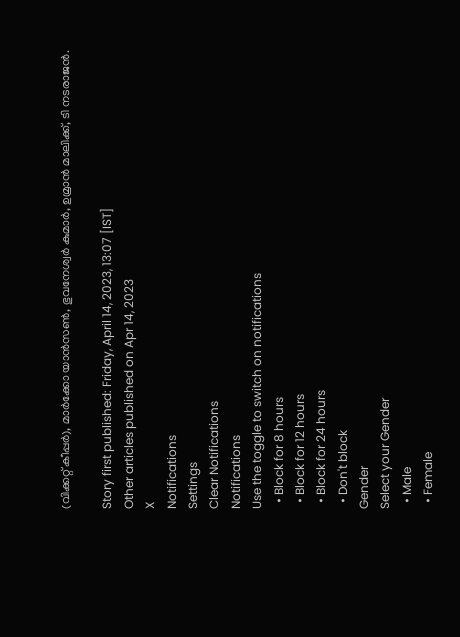(വിക്കറ്റ് കീപ്പര്‍), മാര്‍ക്കോ യാന്‍സണ്‍, ഭുവനേശ്വര്‍ കുമാര്‍, ഉമ്രാന്‍ മാലിക്ക്, ടി നടരാജന്‍.

Story first published: Friday, April 14, 2023, 13:07 [IST]
Other articles published on Apr 14, 2023
X
Notifications
Settings
Clear Notifications
Notifications
Use the toggle to switch on notifications
  • Block for 8 hours
  • Block for 12 hours
  • Block for 24 hours
  • Don't block
Gender
Select your Gender
  • Male
  • Female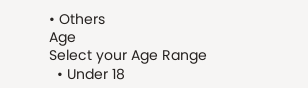• Others
Age
Select your Age Range
  • Under 18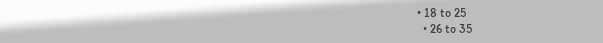• 18 to 25
  • 26 to 35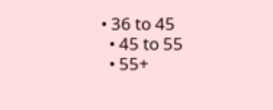• 36 to 45
  • 45 to 55
  • 55+